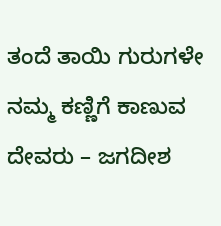ತಂದೆ ತಾಯಿ ಗುರುಗಳೇ ನಮ್ಮ ಕಣ್ಣಿಗೆ ಕಾಣುವ ದೇವರು – ಜಗದೀಶ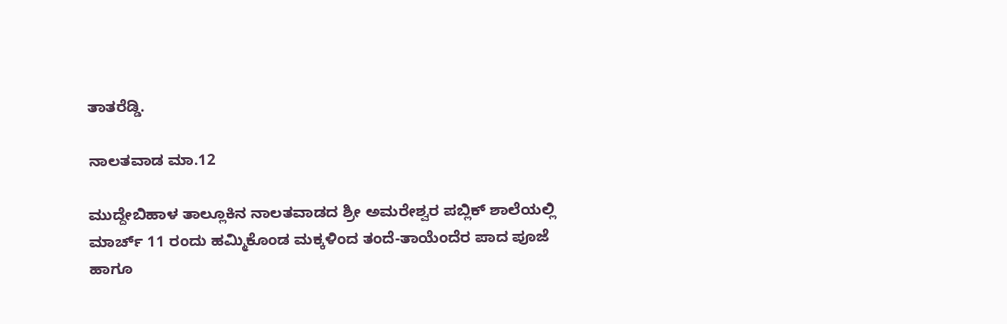ತಾತರೆಡ್ಡಿ.

ನಾಲತವಾಡ ಮಾ.12

ಮುದ್ದೇಬಿಹಾಳ ತಾಲ್ಲೂಕಿನ ನಾಲತವಾಡದ ಶ್ರೀ ಅಮರೇಶ್ವರ ಪಬ್ಲಿಕ್ ಶಾಲೆಯಲ್ಲಿ ಮಾರ್ಚ್ 11 ರಂದು ಹಮ್ಮಿಕೊಂಡ ಮಕ್ಕಳಿಂದ ತಂದೆ-ತಾಯೆಂದೆರ ಪಾದ ಪೂಜೆ ಹಾಗೂ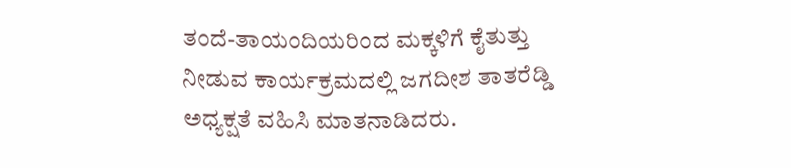ತಂದೆ-ತಾಯಂದಿಯರಿಂದ ಮಕ್ಕಳಿಗೆ ಕೈತುತ್ತು ನೀಡುವ ಕಾರ್ಯಕ್ರಮದಲ್ಲಿ ಜಗದೀಶ ತಾತರೆಡ್ಡಿ ಅಧ್ಯಕ್ಷತೆ ವಹಿಸಿ ಮಾತನಾಡಿದರು.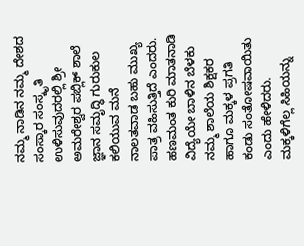ನಮ್ಮ ನಾಡಿನ ನಮ್ಮ ದೇಶದ ಸಂಸ್ಕಾರ ಸಂಸ್ಕೃತಿ ಉಳಿಸುವುದರಲ್ಲಿ ಶ್ರೀ ಅಮರೇಶ್ವರ ಪಬ್ಲಿಕ್ ಶಾಲೆ ಜ್ಞಾನ ಸಮೃದ್ಧಿ ಗುರುಕುಲ ಕಲಿಯುವ ಮನೆ ನಾಲತವಾಡ ಬಹು ಮುಖ್ಯ ಪಾತ್ರ ವಹಿಸುತ್ತಿದೆ ಎಂದರು. ಹಣಮಂತ ಕುರಿ ಮಾತನಾಡಿ ವಿದ್ಯೆಯೇ ಬಾಳಿನ ಬೆಳಕು ನಮ್ಮ ಶಾಲೆಯ ಶಿಕ್ಷಕರ ಹಾಗೂ ಮಕ್ಕಳ ಪ್ರಗತಿ ಕಂಡು ಸಂತೋಷವಾಯಿತು ಎಂದು ಹೇಳಿದರು. ಮಕ್ಕಳಿಗೆಲ್ಲ ಸಿಹಿಯನ್ನು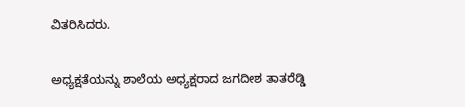ವಿತರಿಸಿದರು.

ಅಧ್ಯಕ್ಷತೆಯನ್ನು ಶಾಲೆಯ ಅಧ್ಯಕ್ಷರಾದ ಜಗದೀಶ ತಾತರೆಡ್ಡಿ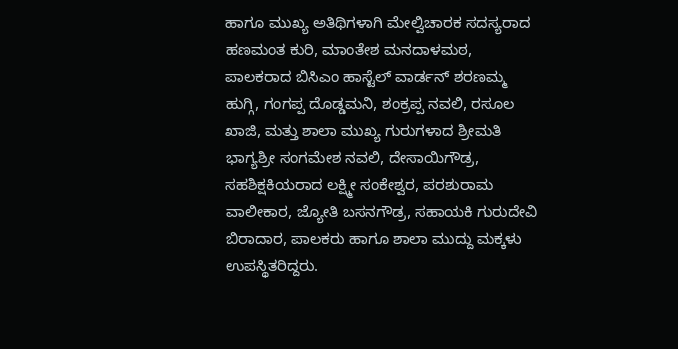ಹಾಗೂ ಮುಖ್ಯ ಅತಿಥಿಗಳಾಗಿ ಮೇಲ್ವಿಚಾರಕ ಸದಸ್ಯರಾದ ಹಣಮಂತ ಕುರಿ, ಮಾಂತೇಶ ಮನದಾಳಮಠ, ಪಾಲಕರಾದ ಬಿಸಿಎಂ ಹಾಸ್ಟೆಲ್ ವಾರ್ಡನ್ ಶರಣಮ್ಮ ಹುಗ್ಗಿ, ಗಂಗಪ್ಪ ದೊಡ್ಡಮನಿ, ಶಂಕ್ರಪ್ಪ ನವಲಿ, ರಸೂಲ ಖಾಜಿ, ಮತ್ತು ಶಾಲಾ ಮುಖ್ಯ ಗುರುಗಳಾದ ಶ್ರೀಮತಿ ಭಾಗ್ಯಶ್ರೀ ಸಂಗಮೇಶ ನವಲಿ, ದೇಸಾಯಿಗೌಡ್ರ, ಸಹಶಿಕ್ಷಕಿಯರಾದ ಲಕ್ಷ್ಮೀ ಸಂಕೇಶ್ವರ, ಪರಶುರಾಮ ವಾಲೀಕಾರ, ಜ್ಯೋತಿ ಬಸನಗೌಡ್ರ, ಸಹಾಯಕಿ ಗುರುದೇವಿ ಬಿರಾದಾರ, ಪಾಲಕರು ಹಾಗೂ ಶಾಲಾ ಮುದ್ದು ಮಕ್ಕಳು ಉಪಸ್ಥಿತರಿದ್ದರು.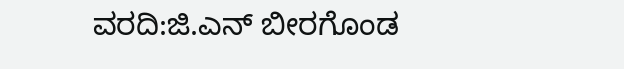ವರದಿ:ಜಿ.ಎನ್ ಬೀರಗೊಂಡ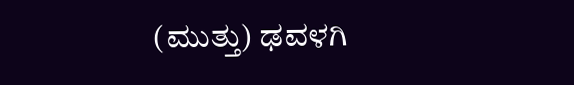(ಮುತ್ತು) ಢವಳಗಿ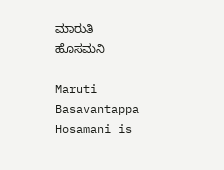ಮಾರುತಿ ಹೊಸಮನಿ

Maruti Basavantappa Hosamani is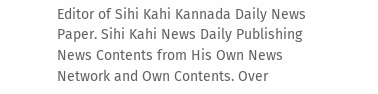Editor of Sihi Kahi Kannada Daily News Paper. Sihi Kahi News Daily Publishing News Contents from His Own News Network and Own Contents. Over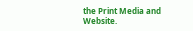the Print Media and Website.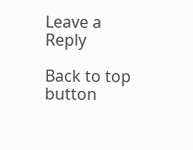Leave a Reply

Back to top button